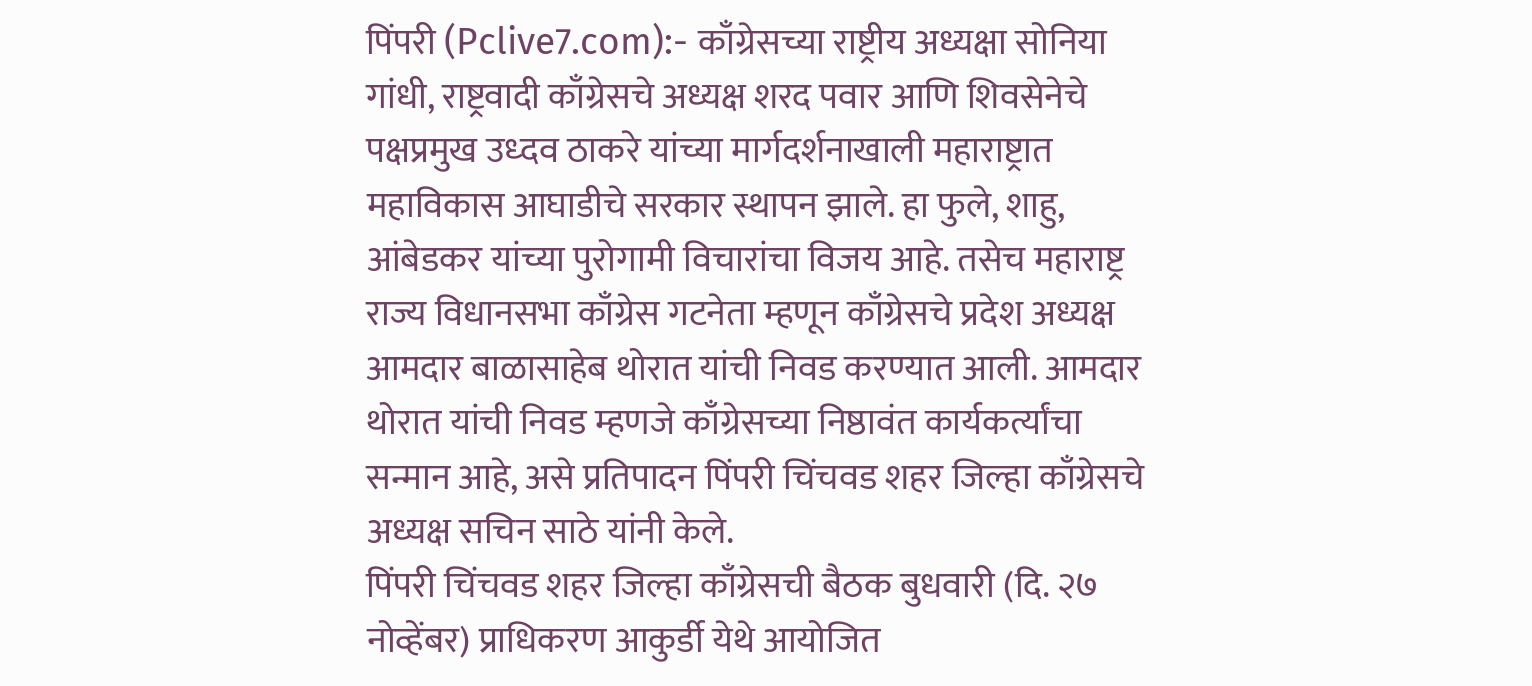पिंपरी (Pclive7.com):- काँग्रेसच्या राष्ट्रीय अध्यक्षा सोनिया गांधी, राष्ट्रवादी काँग्रेसचे अध्यक्ष शरद पवार आणि शिवसेनेचे पक्षप्रमुख उध्दव ठाकरे यांच्या मार्गदर्शनाखाली महाराष्ट्रात महाविकास आघाडीचे सरकार स्थापन झाले. हा फुले, शाहु, आंबेडकर यांच्या पुरोगामी विचारांचा विजय आहे. तसेच महाराष्ट्र राज्य विधानसभा काँग्रेस गटनेता म्हणून काँग्रेसचे प्रदेश अध्यक्ष आमदार बाळासाहेब थोरात यांची निवड करण्यात आली. आमदार थोरात यांची निवड म्हणजे काँग्रेसच्या निष्ठावंत कार्यकर्त्यांचा सन्मान आहे, असे प्रतिपादन पिंपरी चिंचवड शहर जिल्हा काँग्रेसचे अध्यक्ष सचिन साठे यांनी केले.
पिंपरी चिंचवड शहर जिल्हा काँग्रेसची बैठक बुधवारी (दि. २७ नोव्हेंबर) प्राधिकरण आकुर्डी येथे आयोजित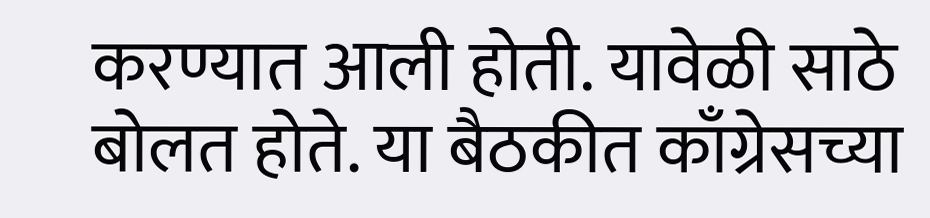करण्यात आली होती. यावेळी साठे बोलत होते. या बैठकीत काँग्रेसच्या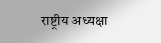राष्ट्रीय अध्यक्षा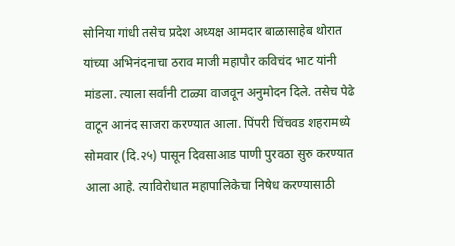सोनिया गांधी तसेच प्रदेश अध्यक्ष आमदार बाळासाहेब थोरात यांच्या अभिनंदनाचा ठराव माजी महापौर कविचंद भाट यांनी मांडला. त्याला सर्वांनी टाळ्या वाजवून अनुमोदन दिले. तसेच पेढे वाटून आनंद साजरा करण्यात आला. पिंपरी चिंचवड शहरामध्ये सोमवार (दि.२५) पासून दिवसाआड पाणी पुरवठा सुरु करण्यात आला आहे. त्याविरोधात महापालिकेचा निषेध करण्यासाठी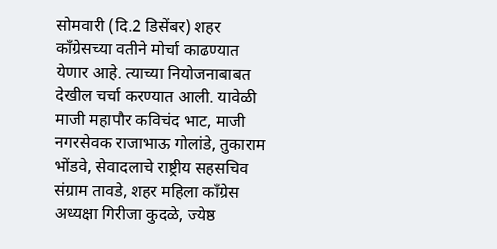सोमवारी (दि.2 डिसेंबर) शहर काँग्रेसच्या वतीने मोर्चा काढण्यात येणार आहे. त्याच्या नियोजनाबाबत देखील चर्चा करण्यात आली. यावेळी माजी महापौर कविचंद भाट, माजी नगरसेवक राजाभाऊ गोलांडे, तुकाराम भोंडवे, सेवादलाचे राष्ट्रीय सहसचिव संग्राम तावडे, शहर महिला काँग्रेस अध्यक्षा गिरीजा कुदळे, ज्येष्ठ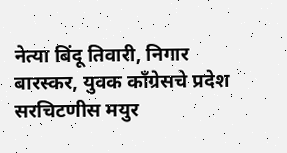नेत्या बिंदू तिवारी, निगार बारस्कर, युवक काँग्रेसचे प्रदेश सरचिटणीस मयुर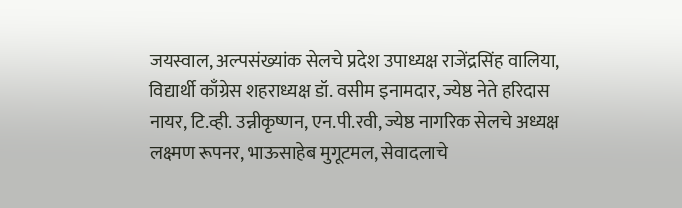जयस्वाल, अल्पसंख्यांक सेलचे प्रदेश उपाध्यक्ष राजेंद्रसिंह वालिया, विद्यार्थी काँग्रेस शहराध्यक्ष डॉ. वसीम इनामदार, ज्येष्ठ नेते हरिदास नायर, टि.व्ही. उन्नीकृष्णन, एन.पी.रवी, ज्येष्ठ नागरिक सेलचे अध्यक्ष लक्ष्मण रूपनर, भाऊसाहेब मुगूटमल, सेवादलाचे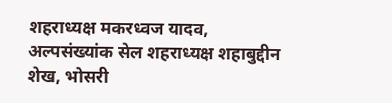शहराध्यक्ष मकरध्वज यादव, अल्पसंख्यांक सेल शहराध्यक्ष शहाबुद्दीन शेख, भोसरी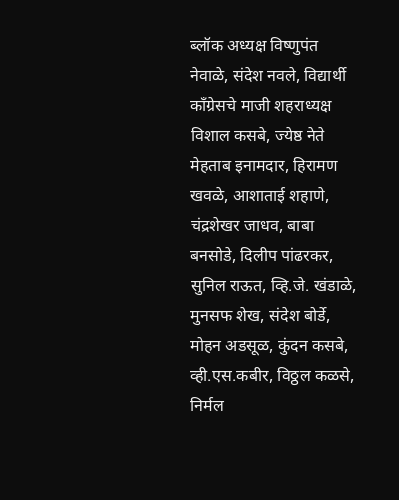ब्लॉक अध्यक्ष विष्णुपंत नेवाळे, संदेश नवले, विद्यार्थी काँग्रेसचे माजी शहराध्यक्ष विशाल कसबे, ज्येष्ठ नेते मेहताब इनामदार, हिरामण खवळे, आशाताई शहाणे, चंद्रशेखर जाधव, बाबा बनसोडे, दिलीप पांढरकर, सुनिल राऊत, व्हि.जे. खंडाळे, मुनसफ शेख, संदेश बोर्डे, मोहन अडसूळ, कुंदन कसबे, व्ही.एस.कबीर, विठ्ठल कळसे, निर्मल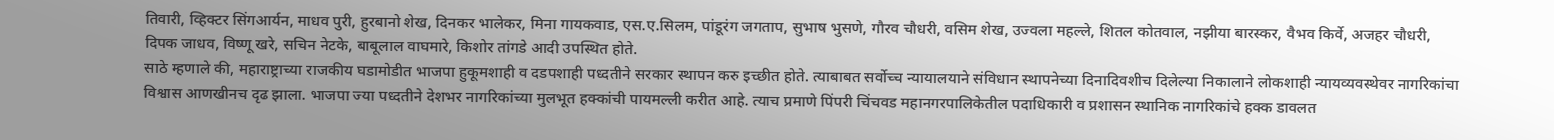तिवारी, व्हिक्टर सिंगआर्यन, माधव पुरी, हुरबानो शेख, दिनकर भालेकर, मिना गायकवाड, एस.ए.सिलम, पांडूरंग जगताप, सुभाष भुसणे, गौरव चौधरी, वसिम शेख, उज्वला महल्ले, शितल कोतवाल, नझीया बारस्कर, वैभव किर्वे, अजहर चौधरी, दिपक जाधव, विष्णू खरे, सचिन नेटके, बाबूलाल वाघमारे, किशोर तांगडे आदी उपस्थित होते.
साठे म्हणाले की, महाराष्ट्राच्या राजकीय घडामोडीत भाजपा हुकूमशाही व दडपशाही पध्दतीने सरकार स्थापन करु इच्छीत होते. त्याबाबत सर्वोच्च न्यायालयाने संविधान स्थापनेच्या दिनादिवशीच दिलेल्या निकालाने लोकशाही न्यायव्यवस्थेवर नागरिकांचा विश्वास आणखीनच दृढ झाला. भाजपा ज्या पध्दतीने देशभर नागरिकांच्या मुलभूत हक्कांची पायमल्ली करीत आहे. त्याच प्रमाणे पिंपरी चिंचवड महानगरपालिकेतील पदाधिकारी व प्रशासन स्थानिक नागरिकांचे हक्क डावलत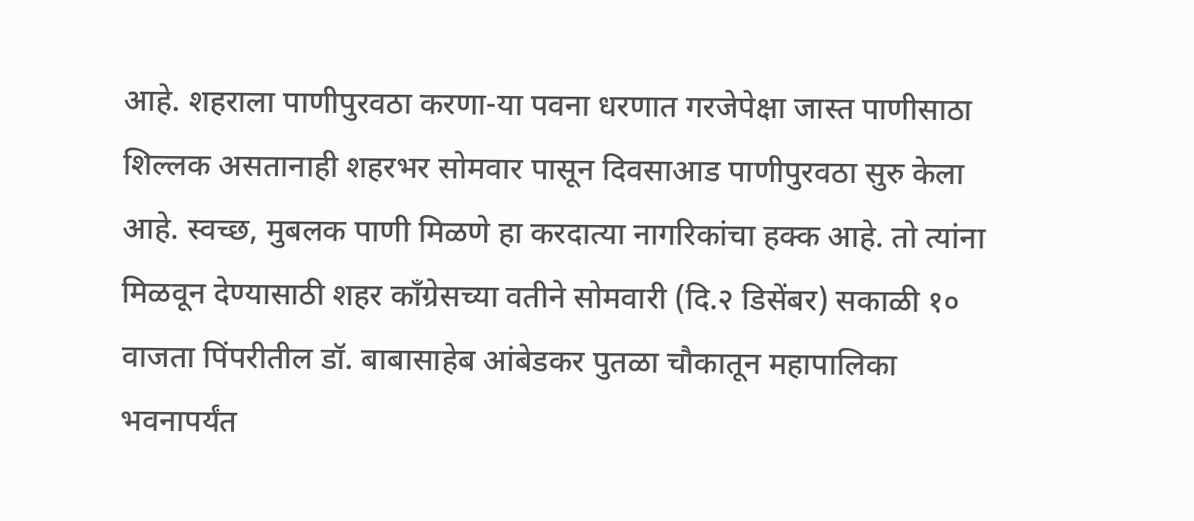आहे. शहराला पाणीपुरवठा करणा-या पवना धरणात गरजेपेक्षा जास्त पाणीसाठा शिल्लक असतानाही शहरभर सोमवार पासून दिवसाआड पाणीपुरवठा सुरु केला आहे. स्वच्छ, मुबलक पाणी मिळणे हा करदात्या नागरिकांचा हक्क आहे. तो त्यांना मिळवून देण्यासाठी शहर काँग्रेसच्या वतीने सोमवारी (दि.२ डिसेंबर) सकाळी १० वाजता पिंपरीतील डॉ. बाबासाहेब आंबेडकर पुतळा चौकातून महापालिका भवनापर्यंत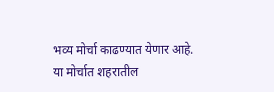भव्य मोर्चा काढण्यात येणार आहे. या मोर्चात शहरातील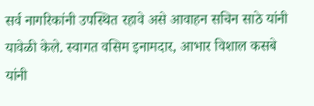सर्व नागरिकांनी उपस्थित रहावे असे आवाहन सचिन साठे यांनी यावेळी केले. स्वागत वसिम इनामदार, आभार विशाल कसबे यांनी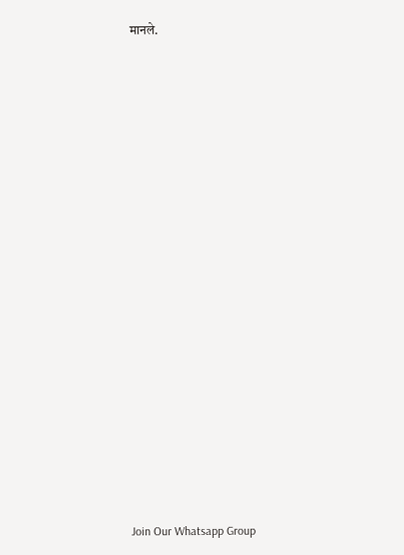मानले.






















Join Our Whatsapp Group